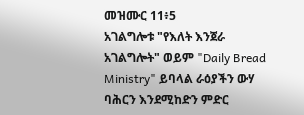መዝሙር 11፥5
አገልግሎቱ "የእለት እንጀራ አገልግሎት" ወይም "Daily Bread Ministry" ይባላል ራዕያችን ውሃ ባሕርን እንደሚከድን ምድር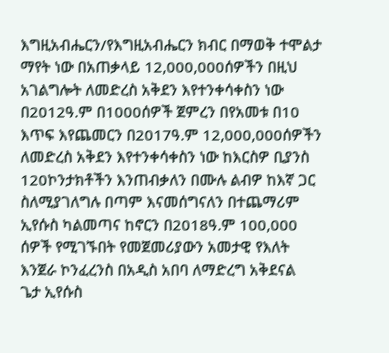እግዚአብሔርን/የእግዚአብሔርን ክብር በማወቅ ተሞልታ ማየት ነው በአጠቃላይ 12,000,000ሰዎችን በዚህ አገልግሎት ለመድረስ አቅደን እየተንቀሳቀስን ነው በ2012ዓ.ም በ1000ሰዎች ጀምረን በየአመቱ በ10 እጥፍ እየጨመርን በ2017ዓ.ም 12,000,000ሰዎችን ለመድረስ አቅደን እየተንቀሳቀስን ነው ከእርስዎ ቢያንስ 120ኮንታክቶችን እንጠብቃለን በሙሉ ልብዎ ከእኛ ጋር ስለሚያገለግሉ በጣም እናመሰግናለን በተጨማሪም ኢየሱስ ካልመጣና ከኖርን በ2018ዓ.ም 100,000 ሰዎች የሚገኙበት የመጀመሪያውን አመታዊ የእለት እንጀራ ኮንፈረንስ በአዲስ አበባ ለማድረግ አቅደናል
ጌታ ኢየሱስ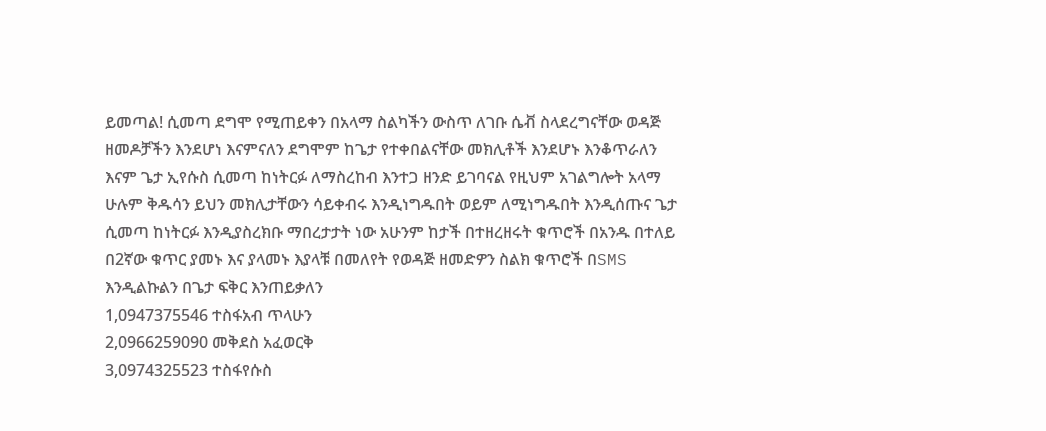ይመጣል! ሲመጣ ደግሞ የሚጠይቀን በአላማ ስልካችን ውስጥ ለገቡ ሴቭ ስላደረግናቸው ወዳጅ ዘመዶቻችን እንደሆነ እናምናለን ደግሞም ከጌታ የተቀበልናቸው መክሊቶች እንደሆኑ እንቆጥራለን እናም ጌታ ኢየሱስ ሲመጣ ከነትርፉ ለማስረከብ እንተጋ ዘንድ ይገባናል የዚህም አገልግሎት አላማ ሁሉም ቅዱሳን ይህን መክሊታቸውን ሳይቀብሩ እንዲነግዱበት ወይም ለሚነግዱበት እንዲሰጡና ጌታ ሲመጣ ከነትርፉ እንዲያስረክቡ ማበረታታት ነው አሁንም ከታች በተዘረዘሩት ቁጥሮች በአንዱ በተለይ በ2ኛው ቁጥር ያመኑ እና ያላመኑ እያላቹ በመለየት የወዳጅ ዘመድዎን ስልክ ቁጥሮች በSMS እንዲልኩልን በጌታ ፍቅር እንጠይቃለን
1,0947375546 ተስፋአብ ጥላሁን
2,0966259090 መቅደስ አፈወርቅ
3,0974325523 ተስፋየሱስ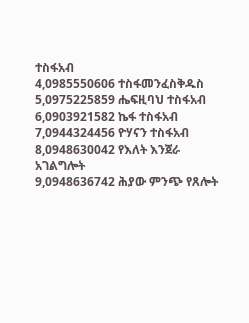ተስፋአብ
4,0985550606 ተስፋመንፈስቅዱስ
5,0975225859 ሔፍዚባህ ተስፋአብ
6,0903921582 ኬፋ ተስፋአብ
7,0944324456 ዮሃናን ተስፋአብ
8,0948630042 የእለት እንጀራ አገልግሎት
9,0948636742 ሕያው ምንጭ የጸሎት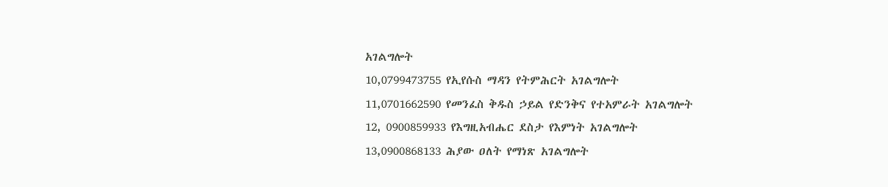አገልግሎት
10,0799473755 የኢየሱስ ማዳን የትምሕርት አገልግሎት
11,0701662590 የመንፈስ ቅዱስ ኃይል የድንቅና የተአምራት አገልግሎት
12, 0900859933 የእግዚአብሔር ደስታ የእምነት አገልግሎት
13,0900868133 ሕያው ዐለት የማነጽ አገልግሎት